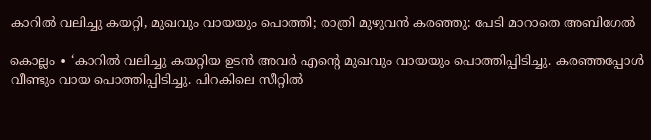കാറിൽ വലിച്ചു കയറ്റി, മുഖവും വായയും പൊത്തി; രാത്രി മുഴുവൻ കരഞ്ഞു: പേടി മാറാതെ അബിഗേൽ

കൊല്ലം ∙ ‘കാറിൽ വലിച്ചു കയറ്റിയ ഉടൻ അവർ എന്റെ മുഖവും വായയും പൊത്തിപ്പിടിച്ചു. കരഞ്ഞപ്പോൾ വീണ്ടും വായ പൊത്തിപ്പിടിച്ചു. പിറകിലെ സീറ്റിൽ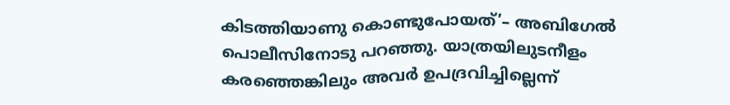കിടത്തിയാണു കൊണ്ടുപോയത്’– അബിഗേൽ പൊലീസിനോടു പറഞ്ഞു. യാത്രയിലുടനീളം കരഞ്ഞെങ്കിലും അവർ ഉപദ്രവിച്ചില്ലെന്ന്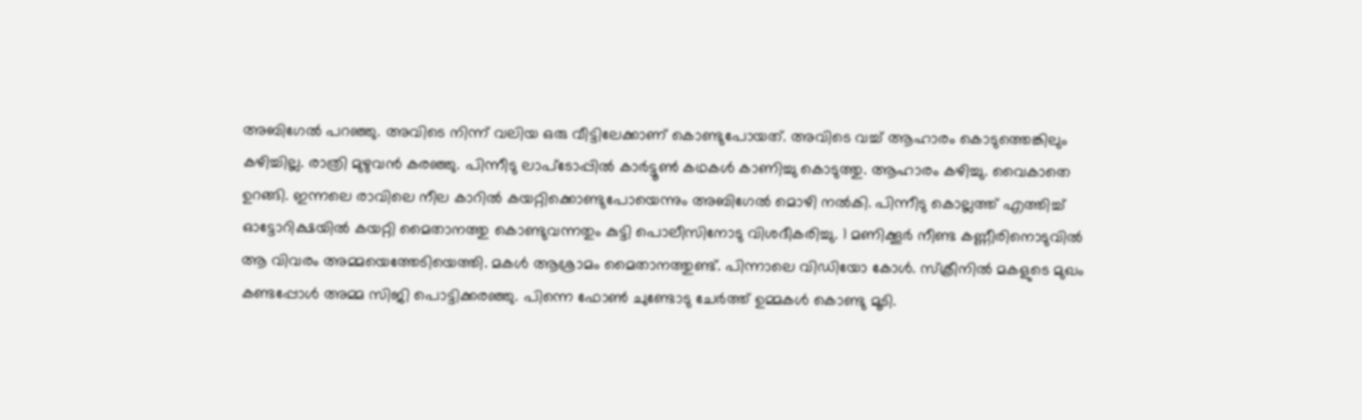അബിഗേൽ പറഞ്ഞു. അവിടെ നിന്ന് വലിയ ഒരു വീട്ടിലേക്കാണ് കൊണ്ടുപോയത്. അവിടെ വച്ച് ആഹാരം കൊടുത്തെങ്കിലും കഴിച്ചില്ല. രാത്രി മുഴുവൻ കരഞ്ഞു. പിന്നീടു ലാപ്ടോപ്പിൽ കാർട്ടൂൺ കഥകൾ കാണിച്ചു കൊടുത്തു. ആഹാരം കഴിച്ചു. വൈകാതെ ഉറങ്ങി. ഇന്നലെ രാവിലെ നീല കാറിൽ കയറ്റിക്കൊണ്ടുപോയെന്നും അബിഗേൽ മൊഴി നൽകി. പിന്നീടു കൊല്ലത്ത് എത്തിച്ച് ഓട്ടോറിക്ഷയിൽ കയറ്റി മൈതാനത്തു കൊണ്ടുവന്നതും കുട്ടി പൊലീസിനോടു വിശദീകരിച്ചു. 1 മണിക്കൂർ നീണ്ട കണ്ണീരിനൊടുവിൽ ആ വിവരം അമ്മയെത്തേടിയെത്തി. മകൾ ആശ്രാമം മൈതാനത്തുണ്ട്. പിന്നാലെ വിഡിയോ കോൾ. സ്ക്രീനിൽ മകളുടെ മുഖം കണ്ടപ്പോൾ അമ്മ സിജി പൊട്ടിക്കരഞ്ഞു. പിന്നെ ഫോൺ ചുണ്ടോടു ചേർത്ത് ഉമ്മകൾ കൊണ്ടു മൂടി.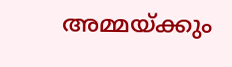അമ്മയ്ക്കും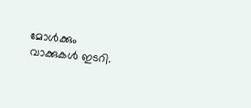മോൾക്കും വാക്കുകൾ ഇടറി.